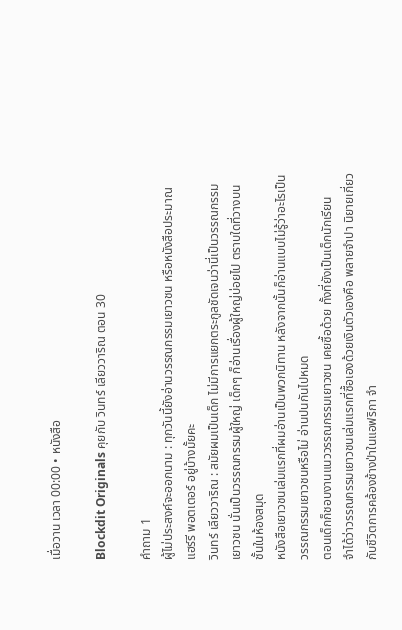เมื่อวาน เวลา 00:00 • หนังสือ

Blockdit Originals คุยกับ วินทร์ เลียววาริณ ตอน 30

คำถาม 1
ผู้ไม่ประสงค์จะออกนาม : ทุกวันนี้ยังอ่านวรรณกรรมเยาวชน หรือหนังสือประมาณ แฮร์รี พอตเตอร์ อยู่บ้างมั้ยคะ
วินทร์ เลียววาริณ : สมัยผมเป็นเด็ก ไม่มีการแยกตระกูลชัดเจนว่านี่เป็นวรรณกรรมเยาวชน นั่นเป็นวรรณกรรมผู้ใหญ่ เด็กๆ ก็อ่านเรื่องผู้ใหญ่บ่อยไป ตราบใดที่วางบนชั้นในห้องสมุด
หนังสือเยาวชนเล่มแรกที่ผมอ่านเป็นพวกนิทาน หลังจากนั้นก็อ่านแบบไม่รู้ว่าอะไรเป็นวรรณกรรมเยาวชนหรือไม่ อ่านปนกันไปหมด
ตอนเด็กก็ชอบงานแนววรรณกรรมเยาวชน เคยซื้อด้วย ทั้งที่ยังเป็นเด็กนักเรียน
จำได้ว่าวรรณกรรมเยาวชนเล่มแรกที่ซื้อเองด้วยเงินตัวเองคือ พลายจำปา นิยายเกี่ยวกับชีวิตการคล้องช้างป่าในแอฟริกา จำ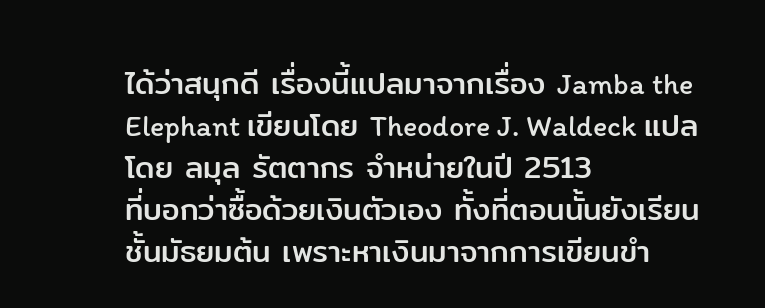ได้ว่าสนุกดี เรื่องนี้แปลมาจากเรื่อง Jamba the Elephant เขียนโดย Theodore J. Waldeck แปลโดย ลมุล รัตตากร จำหน่ายในปี 2513
ที่บอกว่าซื้อด้วยเงินตัวเอง ทั้งที่ตอนนั้นยังเรียนชั้นมัธยมต้น เพราะหาเงินมาจากการเขียนขำ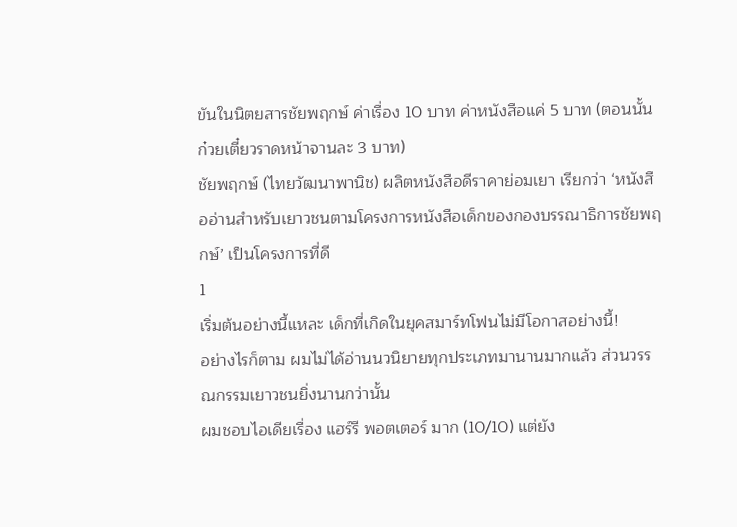ขันในนิตยสารชัยพฤกษ์ ค่าเรื่อง 10 บาท ค่าหนังสือแค่ 5 บาท (ตอนนั้นก๋วยเตี๋ยวราดหน้าจานละ 3 บาท)
ชัยพฤกษ์ (ไทยวัฒนาพานิช) ผลิตหนังสือดีราคาย่อมเยา เรียกว่า ‘หนังสืออ่านสำหรับเยาวชนตามโครงการหนังสือเด็กของกองบรรณาธิการชัยพฤกษ์’ เป็นโครงการที่ดี
1
เริ่มต้นอย่างนี้แหละ เด็กที่เกิดในยุคสมาร์ทโฟนไม่มีโอกาสอย่างนี้!
อย่างไรก็ตาม ผมไม่ได้อ่านนวนิยายทุกประเภทมานานมากแล้ว ส่วนวรรณกรรมเยาวชนยิ่งนานกว่านั้น
ผมชอบไอเดียเรื่อง แฮร์รี พอตเตอร์ มาก (10/10) แต่ยัง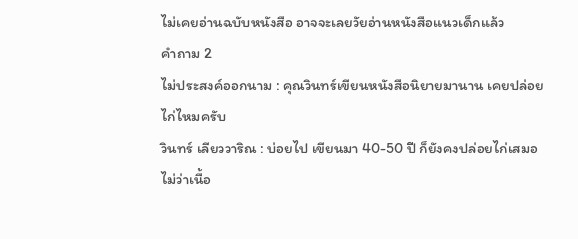ไม่เคยอ่านฉบับหนังสือ อาจจะเลยวัยอ่านหนังสือแนวเด็กแล้ว
คำถาม 2
ไม่ประสงค์ออกนาม : คุณวินทร์เขียนหนังสือนิยายมานาน เคยปล่อยไก่ไหมครับ
วินทร์ เลียววาริณ : บ่อยไป เขียนมา 40-50 ปี ก็ยังคงปล่อยไก่เสมอ ไม่ว่าเนื้อ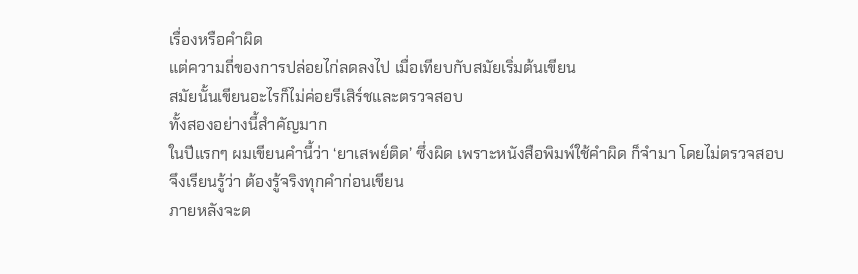เรื่องหรือคำผิด
แต่ความถี่ของการปล่อยไก่ลดลงไป เมื่อเทียบกับสมัยเริ่มต้นเขียน
สมัยนั้นเขียนอะไรก็ไม่ค่อยรีเสิร์ชและตรวจสอบ
ทั้งสองอย่างนี้สำคัญมาก
ในปีแรกๆ ผมเขียนคำนี้ว่า ‘ยาเสพย์ติด’ ซึ่งผิด เพราะหนังสือพิมพ์ใช้คำผิด ก็จำมา โดยไม่ตรวจสอบ
จึงเรียนรู้ว่า ต้องรู้จริงทุกคำก่อนเขียน
ภายหลังจะต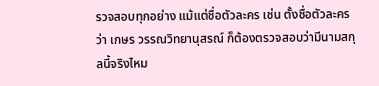รวจสอบทุกอย่าง แม้แต่ชื่อตัวละคร เช่น ตั้งชื่อตัวละครว่า เกษร วรรณวิทยานุสรณ์ ก็ต้องตรวจสอบว่ามีนามสกุลนี้จริงไหม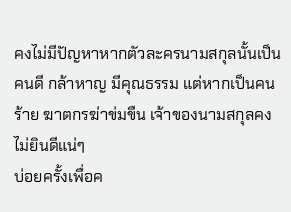คงไม่มีปัญหาหากตัวละครนามสกุลนั้นเป็นคนดี กล้าหาญ มีคุณธรรม แต่หากเป็นคนร้าย ฆาตกรฆ่าข่มขืน เจ้าของนามสกุลคงไม่ยินดีแน่ๆ
บ่อยครั้งเพื่อค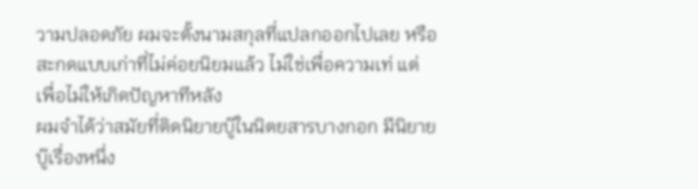วามปลอดภัย ผมจะตั้งนามสกุลที่แปลกออกไปเลย หรือสะกดแบบเก่าที่ไม่ค่อยนิยมแล้ว ไม่ใช่เพื่อความเท่ แต่เพื่อไม่ให้เกิดปัญหาทีหลัง
ผมจำได้ว่าสมัยที่ติดนิยายบู๊ในนิตยสารบางกอก มีนิยายบู๊เรื่องหนึ่ง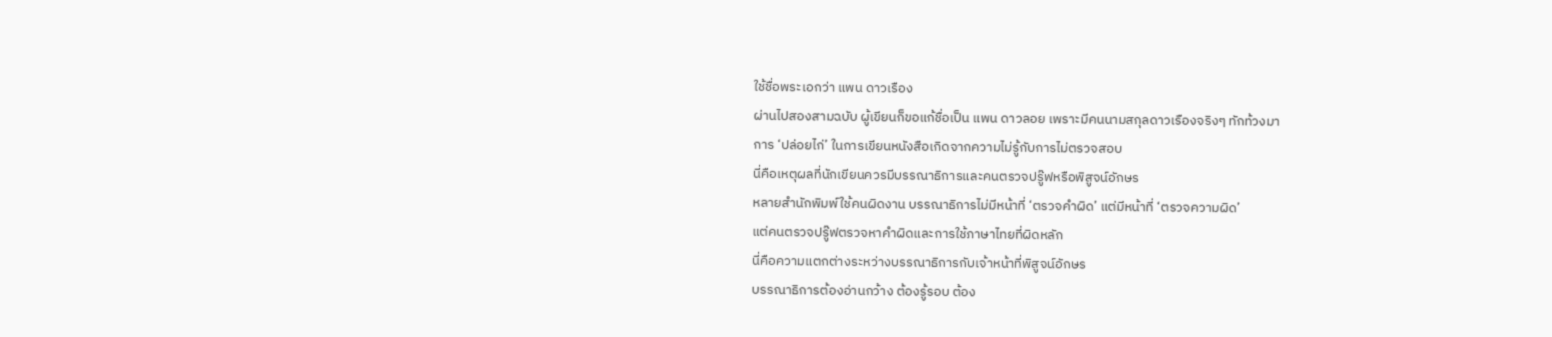ใช้ชื่อพระเอกว่า แพน ดาวเรือง
ผ่านไปสองสามฉบับ ผู้เขียนก็ขอแก้ชื่อเป็น แพน ดาวลอย เพราะมีคนนามสกุลดาวเรืองจริงๆ ทักท้วงมา
การ ‘ปล่อยไก่’ ในการเขียนหนังสือเกิดจากความไม่รู้กับการไม่ตรวจสอบ
นี่คือเหตุผลที่นักเขียนควรมีบรรณาธิการและคนตรวจปรู๊ฟหรือพิสูจน์อักษร
หลายสำนักพิมพ์ใช้คนผิดงาน บรรณาธิการไม่มีหน้าที่ ‘ตรวจคำผิด’ แต่มีหน้าที่ ‘ตรวจความผิด’
แต่คนตรวจปรู๊ฟตรวจหาคำผิดและการใช้ภาษาไทยที่ผิดหลัก
นี่คือความแตกต่างระหว่างบรรณาธิการกับเจ้าหน้าที่พิสูจน์อักษร
บรรณาธิการต้องอ่านกว้าง ต้องรู้รอบ ต้อง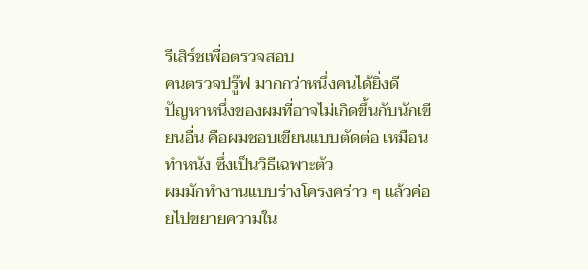รีเสิร์ชเพื่อตรวจสอบ
คนตรวจปรู๊ฟ มากกว่าหนึ่งคนได้ยิ่งดี
ปัญหาหนึ่งของผมที่อาจไม่เกิดขึ้นกับนักเขียนอื่น คือผมชอบเขียนแบบตัดต่อ เหมือนทำหนัง ซึ่งเป็นวิธีเฉพาะตัว
ผมมักทำงานแบบร่างโครงคร่าว ๆ แล้วค่อยไปขยายความใน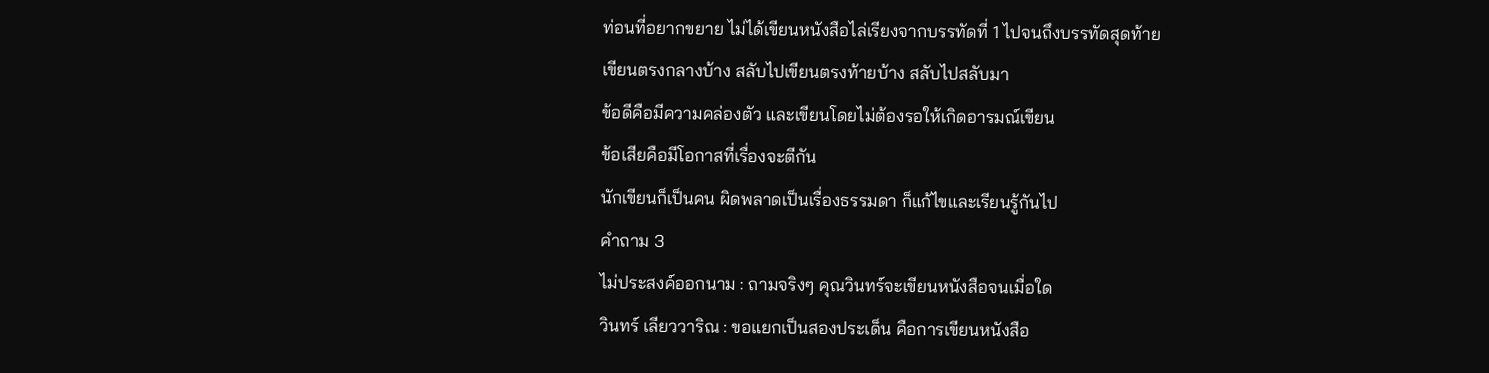ท่อนที่อยากขยาย ไม่ได้เขียนหนังสือไล่เรียงจากบรรทัดที่ 1 ไปจนถึงบรรทัดสุดท้าย
เขียนตรงกลางบ้าง สลับไปเขียนตรงท้ายบ้าง สลับไปสลับมา
ข้อดีคือมีความคล่องตัว และเขียนโดยไม่ต้องรอให้เกิดอารมณ์เขียน
ข้อเสียคือมีโอกาสที่เรื่องจะตีกัน
นักเขียนก็เป็นคน ผิดพลาดเป็นเรื่องธรรมดา ก็แก้ไขและเรียนรู้กันไป
คำถาม 3
ไม่ประสงค์ออกนาม : ถามจริงๆ คุณวินทร์จะเขียนหนังสือจนเมื่อใด
วินทร์ เลียววาริณ : ขอแยกเป็นสองประเด็น คือการเขียนหนังสือ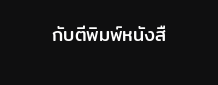กับตีพิมพ์หนังสื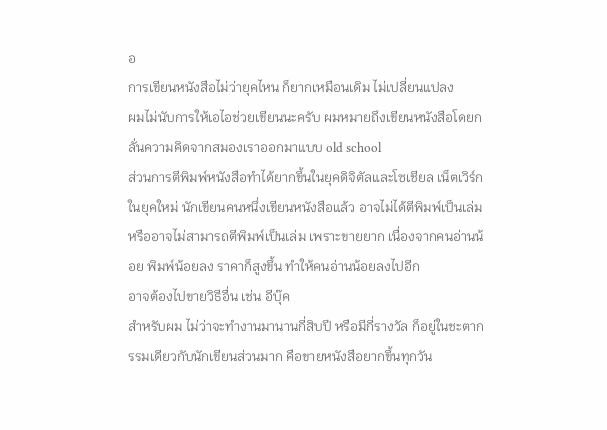อ
การเขียนหนังสือไม่ว่ายุคไหน ก็ยากเหมือนเดิม ไม่เปลี่ยนแปลง
ผมไม่นับการให้เอไอช่วยเขียนนะครับ ผมหมายถึงเขียนหนังสือโดยกลั่นความคิดจากสมองเราออกมาแบบ old school
ส่วนการตีพิมพ์หนังสือทำได้ยากขึ้นในยุคดิจิตัลและโซเชียล เน็ตเวิร์ก
ในยุคใหม่ นักเขียนคนหนึ่งเขียนหนังสือแล้ว อาจไม่ได้ตีพิมพ์เป็นเล่ม หรืออาจไม่สามารถตีพิมพ์เป็นเล่ม เพราะขายยาก เนื่องจากคนอ่านน้อย พิมพ์น้อยลง ราคาก็สูงขึ้น ทำให้คนอ่านน้อยลงไปอีก
อาจต้องไปขายวิธีอื่น เช่น อีบุ๊ค
สำหรับผม ไม่ว่าจะทำงานมานานกี่สิบปี หรือมีกี่รางวัล ก็อยู่ในชะตากรรมเดียวกับนักเขียนส่วนมาก คือขายหนังสือยากขึ้นทุกวัน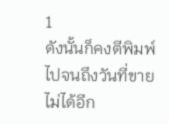1
ดังนั้นก็คงตีพิมพ์ไปจนถึงวันที่ขายไม่ได้อีก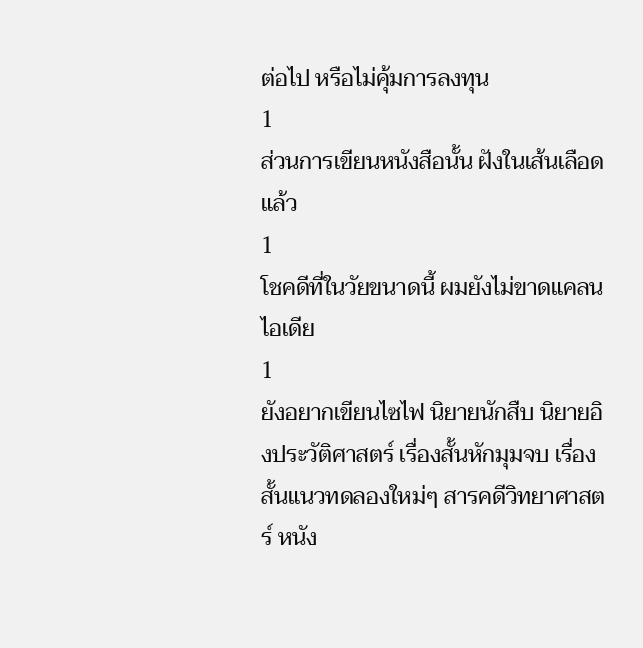ต่อไป หรือไม่คุ้มการลงทุน
1
ส่วนการเขียนหนังสือนั้น ฝังในเส้นเลือดแล้ว
1
โชคดีที่ในวัยขนาดนี้ ผมยังไม่ขาดแคลนไอเดีย
1
ยังอยากเขียนไซไฟ นิยายนักสืบ นิยายอิงประวัติศาสตร์ เรื่องสั้นหักมุมจบ เรื่องสั้นแนวทดลองใหม่ๆ สารคดีวิทยาศาสตร์ หนัง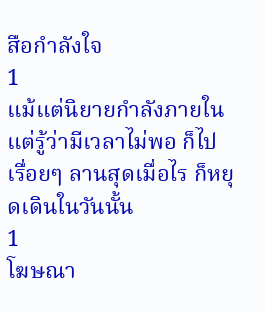สือกำลังใจ
1
แม้แต่นิยายกำลังภายใน
แต่รู้ว่ามีเวลาไม่พอ ก็ไปเรื่อยๆ ลานสุดเมื่อไร ก็หยุดเดินในวันนั้น
1
โฆษณา